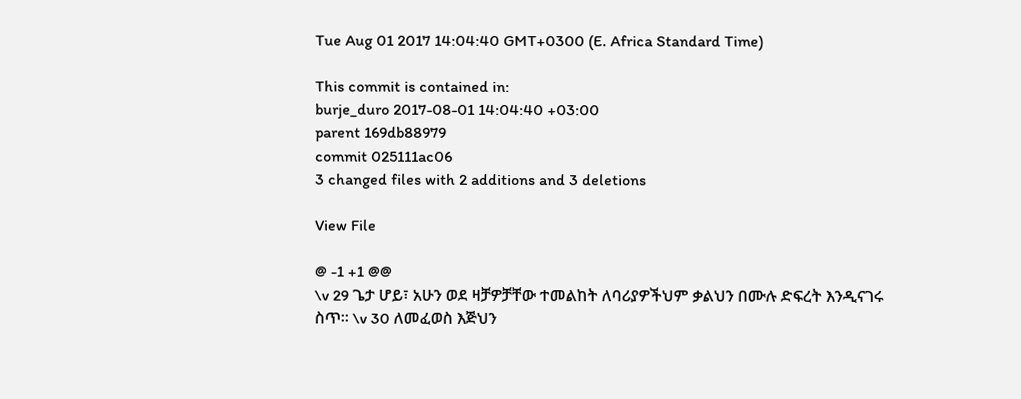Tue Aug 01 2017 14:04:40 GMT+0300 (E. Africa Standard Time)

This commit is contained in:
burje_duro 2017-08-01 14:04:40 +03:00
parent 169db88979
commit 025111ac06
3 changed files with 2 additions and 3 deletions

View File

@ -1 +1 @@
\v 29 ጌታ ሆይ፣ አሁን ወደ ዛቻዎቻቸው ተመልከት ለባሪያዎችህም ቃልህን በሙሉ ድፍረት እንዲናገሩ ስጥ። \v 30 ለመፈወስ እጅህን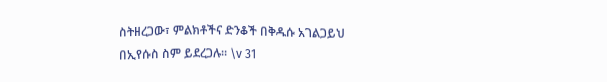ስትዘረጋው፣ ምልክቶችና ድንቆች በቅዱሱ አገልጋይህ በኢየሱስ ስም ይደረጋሉ። \v 31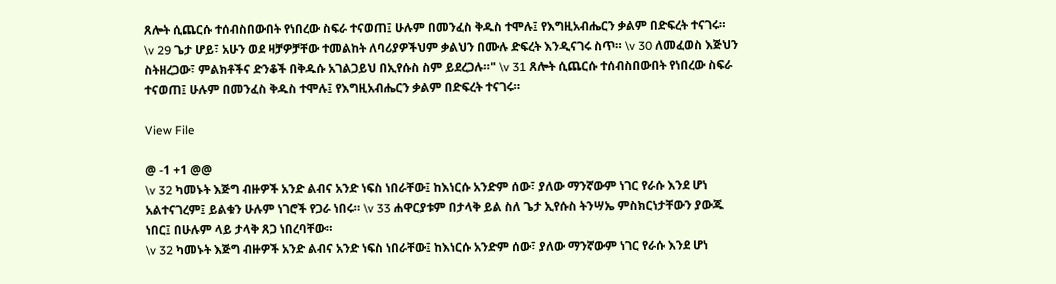ጸሎት ሲጨርሱ ተሰብስበውበት የነበረው ስፍራ ተናወጠ፤ ሁሉም በመንፈስ ቅዱስ ተሞሉ፤ የእግዚአብሔርን ቃልም በድፍረት ተናገሩ።
\v 29 ጌታ ሆይ፣ አሁን ወደ ዛቻዎቻቸው ተመልከት ለባሪያዎችህም ቃልህን በሙሉ ድፍረት እንዲናገሩ ስጥ። \v 30 ለመፈወስ እጅህን ስትዘረጋው፣ ምልክቶችና ድንቆች በቅዱሱ አገልጋይህ በኢየሱስ ስም ይደረጋሉ።" \v 31 ጸሎት ሲጨርሱ ተሰብስበውበት የነበረው ስፍራ ተናወጠ፤ ሁሉም በመንፈስ ቅዱስ ተሞሉ፤ የእግዚአብሔርን ቃልም በድፍረት ተናገሩ።

View File

@ -1 +1 @@
\v 32 ካመኑት እጅግ ብዙዎች አንድ ልብና አንድ ነፍስ ነበራቸው፤ ከእነርሱ አንድም ሰው፣ ያለው ማንኛውም ነገር የራሱ እንደ ሆነ አልተናገረም፤ ይልቁን ሁሉም ነገሮች የጋራ ነበሩ። \v 33 ሐዋርያቱም በታላቅ ይል ስለ ጌታ ኢየሱስ ትንሣኤ ምስክርነታቸውን ያውጁ ነበር፤ በሁሉም ላይ ታላቅ ጸጋ ነበረባቸው።
\v 32 ካመኑት እጅግ ብዙዎች አንድ ልብና አንድ ነፍስ ነበራቸው፤ ከእነርሱ አንድም ሰው፣ ያለው ማንኛውም ነገር የራሱ እንደ ሆነ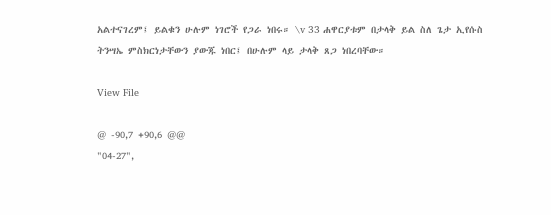አልተናገረም፤ ይልቁን ሁሉም ነገሮች የጋራ ነበሩ። \v 33 ሐዋርያቱም በታላቅ ይል ስለ ጌታ ኢየሱስ ትንሣኤ ምስክርነታቸውን ያውጁ ነበር፤ በሁሉም ላይ ታላቅ ጸጋ ነበረባቸው።

View File

@ -90,7 +90,6 @@
"04-27",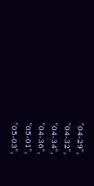"04-29",
"04-32",
"04-34",
"04-36",
"05-01",
"05-03",